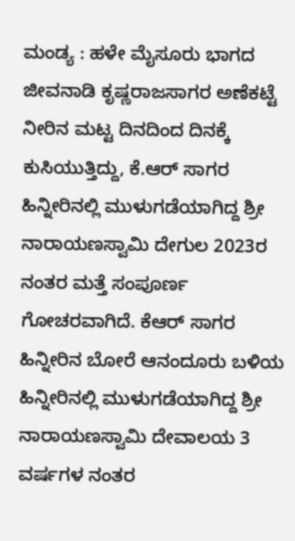ಮಂಡ್ಯ : ಹಳೇ ಮೈಸೂರು ಭಾಗದ ಜೀವನಾಡಿ ಕೃಷ್ಣರಾಜಸಾಗರ ಅಣೆಕಟ್ಟೆ ನೀರಿನ ಮಟ್ಟ ದಿನದಿಂದ ದಿನಕ್ಕೆ ಕುಸಿಯುತ್ತಿದ್ದು, ಕೆ.ಆರ್ ಸಾಗರ ಹಿನ್ನೀರಿನಲ್ಲಿ ಮುಳುಗಡೆಯಾಗಿದ್ದ ಶ್ರೀ ನಾರಾಯಣಸ್ವಾಮಿ ದೇಗುಲ 2023ರ ನಂತರ ಮತ್ತೆ ಸಂಪೂರ್ಣ ಗೋಚರವಾಗಿದೆ. ಕೆಆರ್ ಸಾಗರ ಹಿನ್ನೀರಿನ ಬೋರೆ ಆನಂದೂರು ಬಳಿಯ ಹಿನ್ನೀರಿನಲ್ಲಿ ಮುಳುಗಡೆಯಾಗಿದ್ದ ಶ್ರೀ ನಾರಾಯಣಸ್ವಾಮಿ ದೇವಾಲಯ 3 ವರ್ಷಗಳ ನಂತರ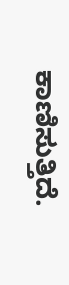ಕಾಣಿಸುತ್ತಿದೆ.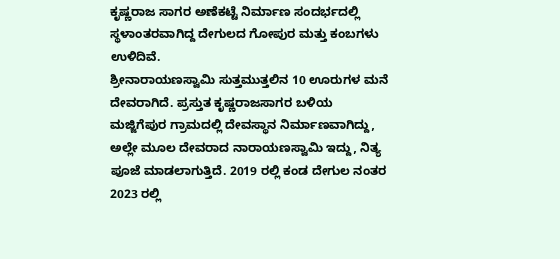ಕೃಷ್ಣರಾಜ ಸಾಗರ ಅಣೆಕಟ್ಟೆ ನಿರ್ಮಾಣ ಸಂದರ್ಭದಲ್ಲಿ ಸ್ಥಳಾಂತರವಾಗಿದ್ದ ದೇಗುಲದ ಗೋಪುರ ಮತ್ತು ಕಂಬಗಳು ಉಳಿದಿವೆ.
ಶ್ರೀನಾರಾಯಣಸ್ವಾಮಿ ಸುತ್ತಮುತ್ತಲಿನ 10 ಊರುಗಳ ಮನೆ ದೇವರಾಗಿದೆ. ಪ್ರಸ್ತುತ ಕೃಷ್ಣರಾಜಸಾಗರ ಬಳಿಯ ಮಜ್ಜಿಗೆಪುರ ಗ್ರಾಮದಲ್ಲಿ ದೇವಸ್ಥಾನ ನಿರ್ಮಾಣವಾಗಿದ್ದು, ಅಲ್ಲೇ ಮೂಲ ದೇವರಾದ ನಾರಾಯಣಸ್ವಾಮಿ ಇದ್ದು, ನಿತ್ಯ ಪೂಜೆ ಮಾಡಲಾಗುತ್ತಿದೆ. 2019 ರಲ್ಲಿ ಕಂಡ ದೇಗುಲ ನಂತರ 2023 ರಲ್ಲಿ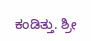ಕಂಡಿತ್ತು. ಶ್ರೀ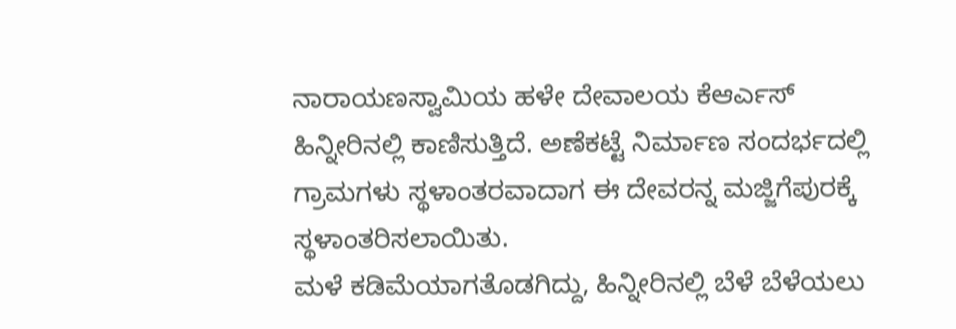ನಾರಾಯಣಸ್ವಾಮಿಯ ಹಳೇ ದೇವಾಲಯ ಕೆಆರ್ಎಸ್ ಹಿನ್ನೀರಿನಲ್ಲಿ ಕಾಣಿಸುತ್ತಿದೆ. ಅಣೆಕಟ್ಟೆ ನಿರ್ಮಾಣ ಸಂದರ್ಭದಲ್ಲಿ ಗ್ರಾಮಗಳು ಸ್ಥಳಾಂತರವಾದಾಗ ಈ ದೇವರನ್ನ ಮಜ್ಜಿಗೆಪುರಕ್ಕೆ ಸ್ಥಳಾಂತರಿಸಲಾಯಿತು.
ಮಳೆ ಕಡಿಮೆಯಾಗತೊಡಗಿದ್ದು, ಹಿನ್ನೀರಿನಲ್ಲಿ ಬೆಳೆ ಬೆಳೆಯಲು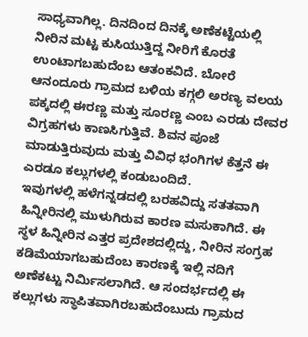ಸಾಧ್ಯವಾಗಿಲ್ಲ. ದಿನದಿಂದ ದಿನಕ್ಕೆ ಅಣೆಕಟ್ಟೆಯಲ್ಲಿ ನೀರಿನ ಮಟ್ಟ ಕುಸಿಯುತ್ತಿದ್ದ ನೀರಿಗೆ ಕೊರತೆ ಉಂಟಾಗಬಹುದೆಂಬ ಆತಂಕವಿದೆ. ಬೋರೆ ಆನಂದೂರು ಗ್ರಾಮದ ಬಳಿಯ ಕಗ್ಗಲಿ ಅರಣ್ಯ ವಲಯ ಪಕ್ಕದಲ್ಲಿ ಈರಣ್ಣ ಮತ್ತು ಸೂರಣ್ಣ ಎಂಬ ಎರಡು ದೇವರ ವಿಗ್ರಹಗಳು ಕಾಣಸಿಗುತ್ತಿವೆ. ಶಿವನ ಪೂಜೆ ಮಾಡುತ್ತಿರುವುದು ಮತ್ತು ವಿವಿಧ ಭಂಗಿಗಳ ಕೆತ್ತನೆ ಈ ಎರಡೂ ಕಲ್ಲುಗಳಲ್ಲಿ ಕಂಡುಬಂದಿದೆ.
ಇವುಗಳಲ್ಲಿ ಹಳೆಗನ್ನಡದಲ್ಲಿ ಬರಹವಿದ್ದು ಸತತವಾಗಿ ಹಿನ್ನೀರಿನಲ್ಲಿ ಮುಳುಗಿರುವ ಕಾರಣ ಮಸುಕಾಗಿದೆ. ಈ ಸ್ಥಳ ಹಿನ್ನೀರಿನ ಎತ್ತರ ಪ್ರದೇಶದಲ್ಲಿದ್ದು, ನೀರಿನ ಸಂಗ್ರಹ ಕಡಿಮೆಯಾಗಬಹುದೆಂಬ ಕಾರಣಕ್ಕೆ ಇಲ್ಲಿ ನದಿಗೆ ಅಣೆಕಟ್ಟು ನಿರ್ಮಿಸಲಾಗಿದೆ. ಆ ಸಂದರ್ಭದಲ್ಲಿ ಈ ಕಲ್ಲುಗಳು ಸ್ಥಾಪಿತವಾಗಿರಬಹುದೆಂಬುದು ಗ್ರಾಮದ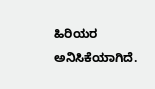ಹಿರಿಯರ ಅನಿಸಿಕೆಯಾಗಿದೆ.